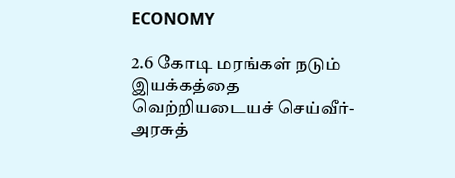ECONOMY

2.6 கோடி மரங்கள் நடும் இயக்கத்தை வெற்றியடையச் செய்வீர்- அரசுத்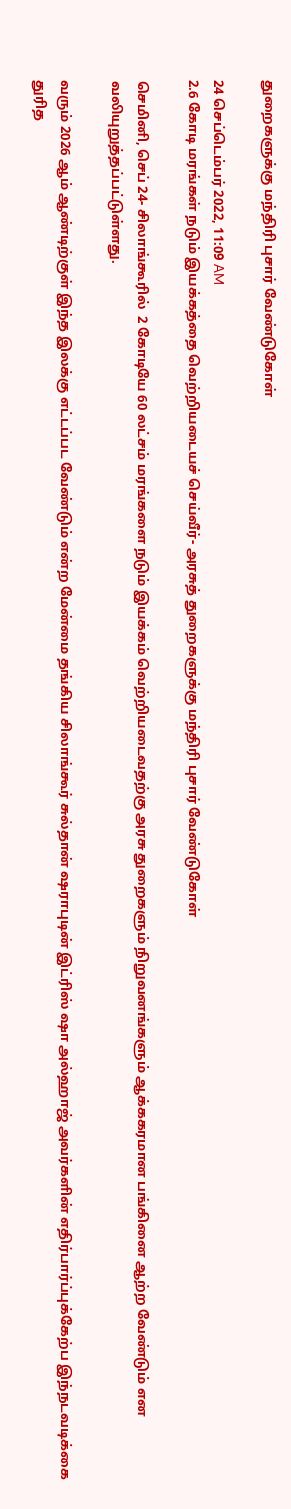துறைகளுக்கு மந்திரி புசார் வேண்டுகோள்

24 செப்டெம்பர் 2022, 11:09 AM
2.6 கோடி மரங்கள் நடும் இயக்கத்தை வெற்றியடையச் செய்வீர்- அரசுத் துறைகளுக்கு மந்திரி புசார் வேண்டுகோள்

செமினி, செப் 24- சிலாங்கூரில்  2 கோடியே 60 லட்சம் மரங்களை நடும் இயக்கம் வெற்றியடைவதற்கு அரசு துறைகளும் நிறுவனங்களும் ஆக்ககரமான பங்கினை ஆற்ற வேண்டும் என வலியுறுத்தப்பட்டுள்ளது.

வரும் 2026 ஆம் ஆண்டிற்குள் இந்த இலக்கு எட்டப்பட வேண்டும் என்ற மேன்மை தங்கிய சிலாங்கூர் சுல்தான் ஷராபுடின் இட்ரிஸ் ஷா அல்ஹாஜ் அவர்களின் எதிர்பார்ப்புக்கேற்ப இந்நடவடிக்கை துரித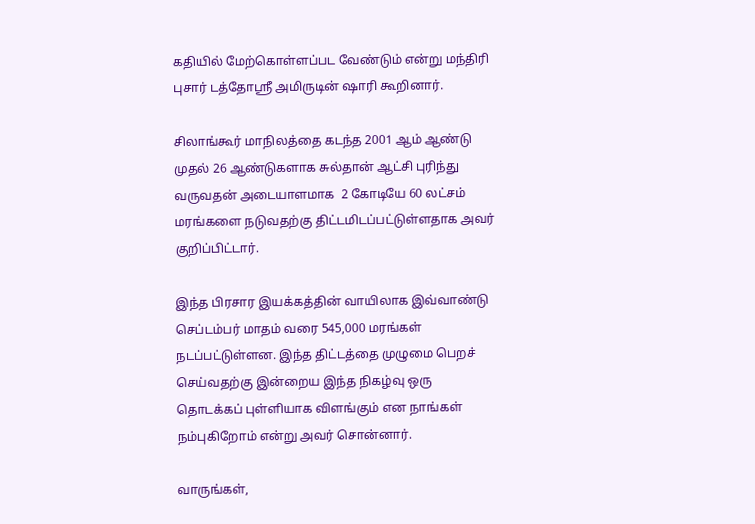கதியில் மேற்கொள்ளப்பட வேண்டும் என்று மந்திரி புசார் டத்தோஸ்ரீ அமிருடின் ஷாரி கூறினார்.

சிலாங்கூர் மாநிலத்தை கடந்த 2001 ஆம் ஆண்டு முதல் 26 ஆண்டுகளாக சுல்தான் ஆட்சி புரிந்து வருவதன் அடையாளமாக  2 கோடியே 60 லட்சம் மரங்களை நடுவதற்கு திட்டமிடப்பட்டுள்ளதாக அவர் குறிப்பிட்டார்.

இந்த பிரசார இயக்கத்தின் வாயிலாக இவ்வாண்டு செப்டம்பர் மாதம் வரை 545,000 மரங்கள் நடப்பட்டுள்ளன. இந்த திட்டத்தை முழுமை பெறச் செய்வதற்கு இன்றைய இந்த நிகழ்வு ஒரு தொடக்கப் புள்ளியாக விளங்கும் என நாங்கள் நம்புகிறோம் என்று அவர் சொன்னார்.

வாருங்கள்,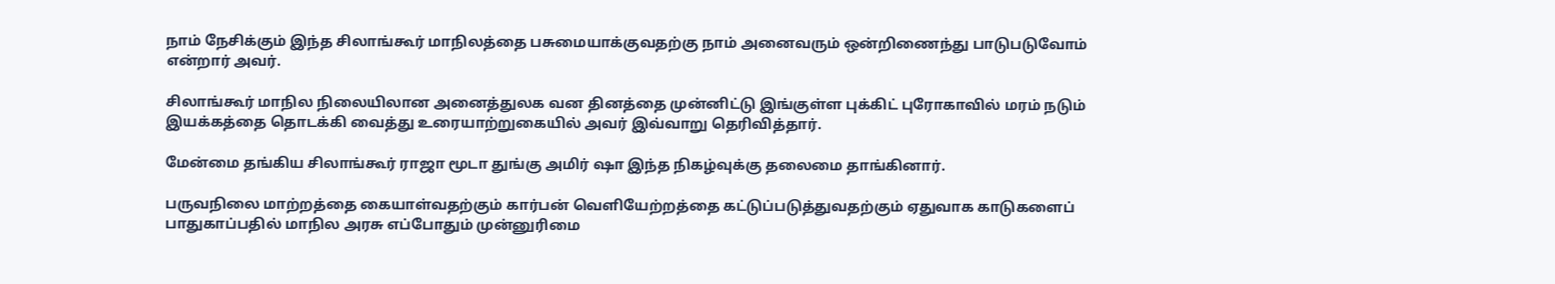நாம் நேசிக்கும் இந்த சிலாங்கூர் மாநிலத்தை பசுமையாக்குவதற்கு நாம் அனைவரும் ஒன்றிணைந்து பாடுபடுவோம் என்றார் அவர்.

சிலாங்கூர் மாநில நிலையிலான அனைத்துலக வன தினத்தை முன்னிட்டு இங்குள்ள புக்கிட் புரோகாவில் மரம் நடும் இயக்கத்தை தொடக்கி வைத்து உரையாற்றுகையில் அவர் இவ்வாறு தெரிவித்தார்.

மேன்மை தங்கிய சிலாங்கூர் ராஜா மூடா துங்கு அமிர் ஷா இந்த நிகழ்வுக்கு தலைமை தாங்கினார்.

பருவநிலை மாற்றத்தை கையாள்வதற்கும் கார்பன் வெளியேற்றத்தை கட்டுப்படுத்துவதற்கும் ஏதுவாக காடுகளைப் பாதுகாப்பதில் மாநில அரசு எப்போதும் முன்னுரிமை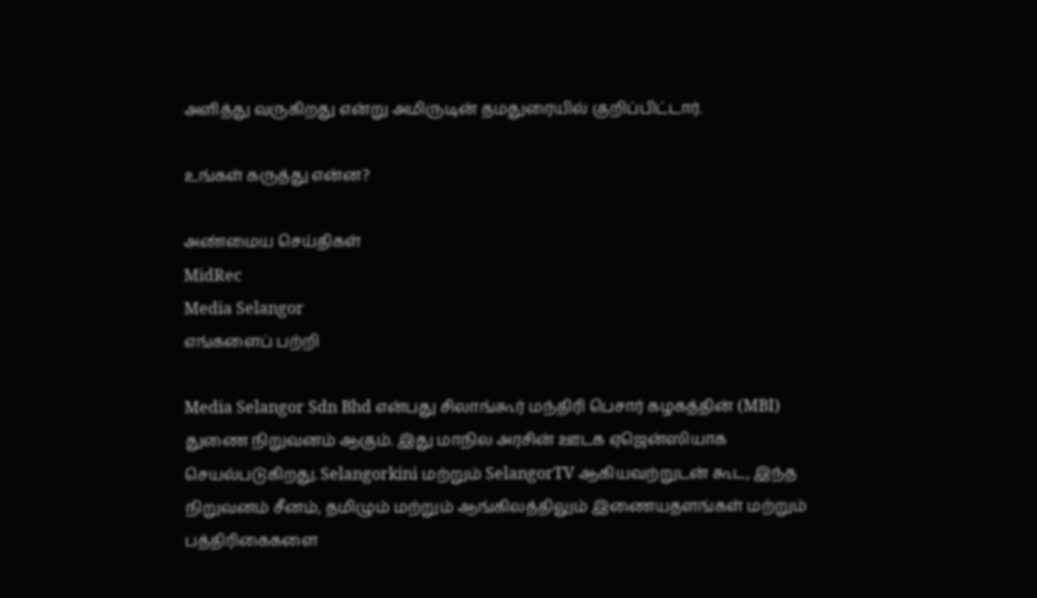அளித்து வருகிறது என்று அமிருடின் தமதுரையில் குறிப்பிட்டார்.

உங்கள் கருத்து என்ன?

அண்மைய செய்திகள்
MidRec
Media Selangor
எங்களைப் பற்றி

Media Selangor Sdn Bhd என்பது சிலாங்கூர் மந்திரி பெசார் கழகத்தின் (MBI) துணை நிறுவனம் ஆகும். இது மாநில அரசின் ஊடக ஏஜென்ஸியாக செயல்படுகிறது. Selangorkini மற்றும் SelangorTV ஆகியவற்றுடன் கூட, இந்த நிறுவனம் சீனம், தமிழும் மற்றும் ஆங்கிலத்திலும் இணையதளங்கள் மற்றும் பத்திரிகைகளை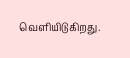வெளியிடுகிறது.